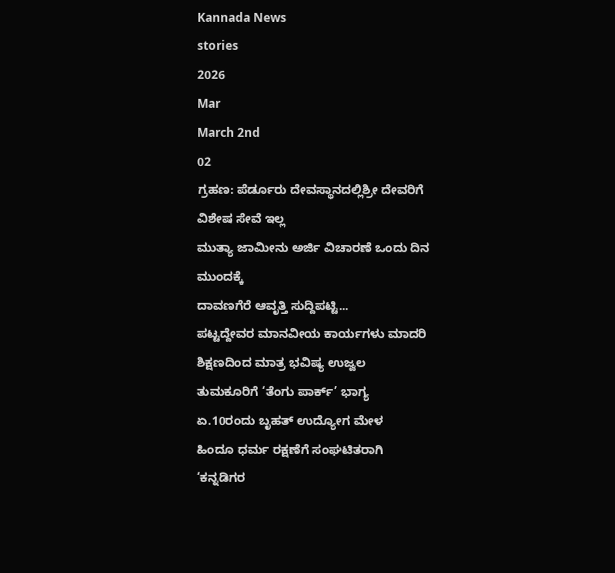Kannada News
stories
2026
Mar
March 2nd
02
ಗ್ರಹಣ: ಪೆರ್ಡೂರು ದೇವಸ್ಥಾನದಲ್ಲಿಶ್ರೀ ದೇವರಿಗೆ ವಿಶೇಷ ಸೇವೆ ಇಲ್ಲ
ಮುತ್ಯಾ ಜಾಮೀನು ಅರ್ಜಿ ವಿಚಾರಣೆ ಒಂದು ದಿನ ಮುಂದಕ್ಕೆ
ದಾವಣಗೆರೆ ಆವೃತ್ತಿ ಸುದ್ದಿಪಟ್ಟಿ...
ಪಟ್ಟದ್ದೇವರ ಮಾನವೀಯ ಕಾರ್ಯಗಳು ಮಾದರಿ
ಶಿಕ್ಷಣದಿಂದ ಮಾತ್ರ ಭವಿಷ್ಯ ಉಜ್ವಲ
ತುಮಕೂರಿಗೆ ‘ತೆಂಗು ಪಾರ್ಕ್’ ಭಾಗ್ಯ
ಏ.10ರಂದು ಬೃಹತ್ ಉದ್ಯೋಗ ಮೇಳ
ಹಿಂದೂ ಧರ್ಮ ರಕ್ಷಣೆಗೆ ಸಂಘಟಿತರಾಗಿ
‘ಕನ್ನಡಿಗರ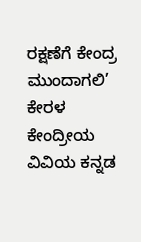ರಕ್ಷಣೆಗೆ ಕೇಂದ್ರ ಮುಂದಾಗಲಿ’
ಕೇರಳ ಕೇಂದ್ರೀಯ ವಿವಿಯ ಕನ್ನಡ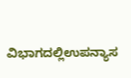ವಿಭಾಗದಲ್ಲಿಉಪನ್ಯಾಸ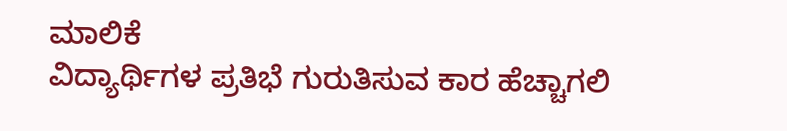ಮಾಲಿಕೆ
ವಿದ್ಯಾರ್ಥಿಗಳ ಪ್ರತಿಭೆ ಗುರುತಿಸುವ ಕಾರ ಹೆಚ್ಚಾಗಲಿ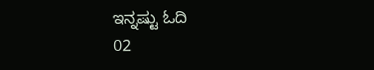ಇನ್ನಷ್ಟು ಓದಿ
02